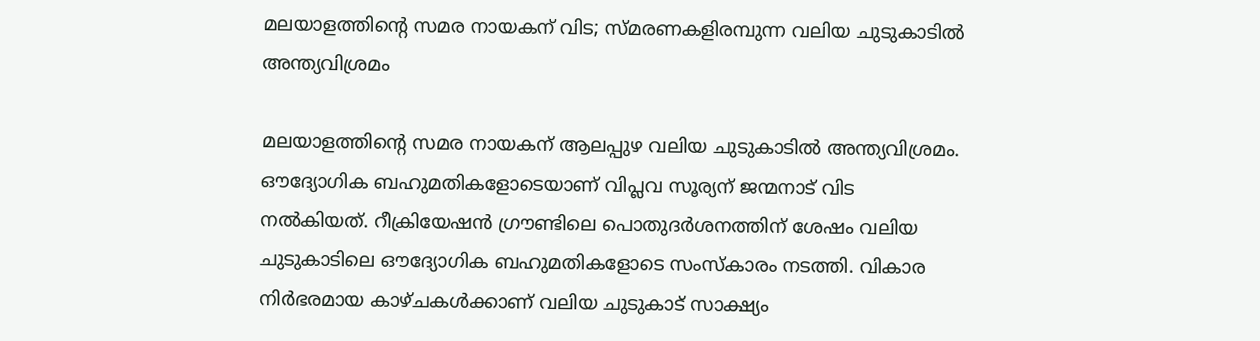മലയാളത്തിന്റെ സമര നായകന് വിട; സ്മരണകളിരമ്പുന്ന വലിയ ചുടുകാടില്‍ അന്ത്യവിശ്രമം

മലയാളത്തിന്റെ സമര നായകന് ആലപ്പുഴ വലിയ ചുടുകാടില്‍ അന്ത്യവിശ്രമം. ഔദ്യോഗിക ബഹുമതികളോടെയാണ് വിപ്ലവ സൂര്യന് ജന്മനാട് വിട നല്‍കിയത്. റീക്രിയേഷന്‍ ഗ്രൗണ്ടിലെ പൊതുദര്‍ശനത്തിന് ശേഷം വലിയ ചുടുകാടിലെ ഔദ്യോഗിക ബഹുമതികളോടെ സംസ്‌കാരം നടത്തി. വികാര നിര്‍ഭരമായ കാഴ്ചകള്‍ക്കാണ് വലിയ ചുടുകാട് സാക്ഷ്യം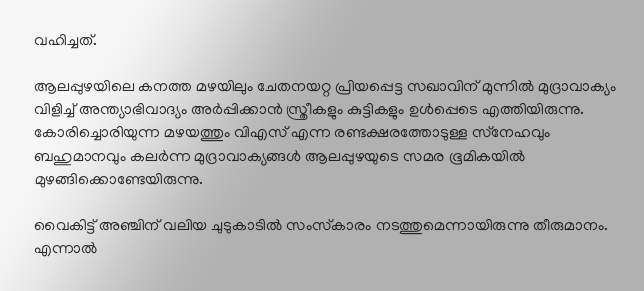വഹിച്ചത്.

ആലപ്പുഴയിലെ കനത്ത മഴയിലും ചേതനയറ്റ പ്രിയപ്പെട്ട സഖാവിന് മുന്നില്‍ മുദ്രാവാക്യം വിളിച്ച് അന്ത്യാഭിവാദ്യം അര്‍പ്പിക്കാന്‍ സ്ത്രീകളും കുട്ടികളും ഉള്‍പ്പെടെ എത്തിയിരുന്നു. കോരിച്ചൊരിയുന്ന മഴയത്തും വിഎസ് എന്ന രണ്ടക്ഷരത്തോടുള്ള സ്‌നേഹവും ബഹുമാനവും കലര്‍ന്ന മുദ്രാവാക്യങ്ങള്‍ ആലപ്പുഴയുടെ സമര ഭൂമികയില്‍ മുഴങ്ങിക്കൊണ്ടേയിരുന്നു.

വൈകിട്ട് അഞ്ചിന് വലിയ ചുടുകാടില്‍ സംസ്‌കാരം നടത്തുമെന്നായിരുന്നു തീരുമാനം. എന്നാല്‍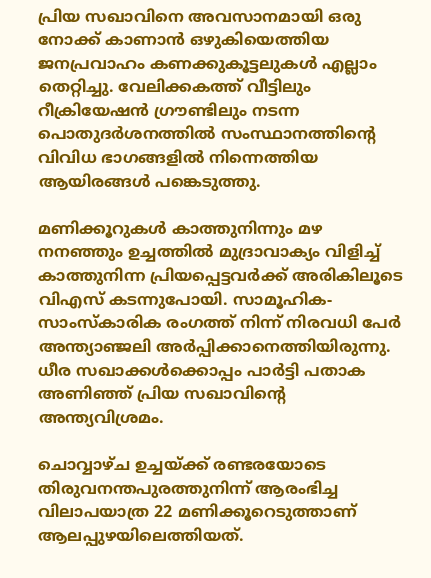പ്രിയ സഖാവിനെ അവസാനമായി ഒരു നോക്ക് കാണാന്‍ ഒഴുകിയെത്തിയ ജനപ്രവാഹം കണക്കുകൂട്ടലുകള്‍ എല്ലാം തെറ്റിച്ചു. വേലിക്കകത്ത് വീട്ടിലും റീക്രിയേഷന്‍ ഗ്രൗണ്ടിലും നടന്ന പൊതുദര്‍ശനത്തില്‍ സംസ്ഥാനത്തിന്റെ വിവിധ ഭാഗങ്ങളില്‍ നിന്നെത്തിയ ആയിരങ്ങള്‍ പങ്കെടുത്തു.

മണിക്കൂറുകള്‍ കാത്തുനിന്നും മഴ നനഞ്ഞും ഉച്ചത്തില്‍ മുദ്രാവാക്യം വിളിച്ച് കാത്തുനിന്ന പ്രിയപ്പെട്ടവര്‍ക്ക് അരികിലൂടെ വിഎസ് കടന്നുപോയി. സാമൂഹിക-സാംസ്‌കാരിക രംഗത്ത് നിന്ന് നിരവധി പേര്‍ അന്ത്യാഞ്ജലി അര്‍പ്പിക്കാനെത്തിയിരുന്നു. ധീര സഖാക്കള്‍ക്കൊപ്പം പാര്‍ട്ടി പതാക അണിഞ്ഞ് പ്രിയ സഖാവിന്റെ അന്ത്യവിശ്രമം.

ചൊവ്വാഴ്ച ഉച്ചയ്ക്ക് രണ്ടരയോടെ തിരുവനന്തപുരത്തുനിന്ന് ആരംഭിച്ച വിലാപയാത്ര 22 മണിക്കൂറെടുത്താണ് ആലപ്പുഴയിലെത്തിയത്.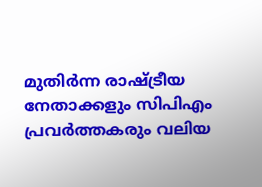മുതിര്‍ന്ന രാഷ്ട്രീയ നേതാക്കളും സിപിഎം പ്രവര്‍ത്തകരും വലിയ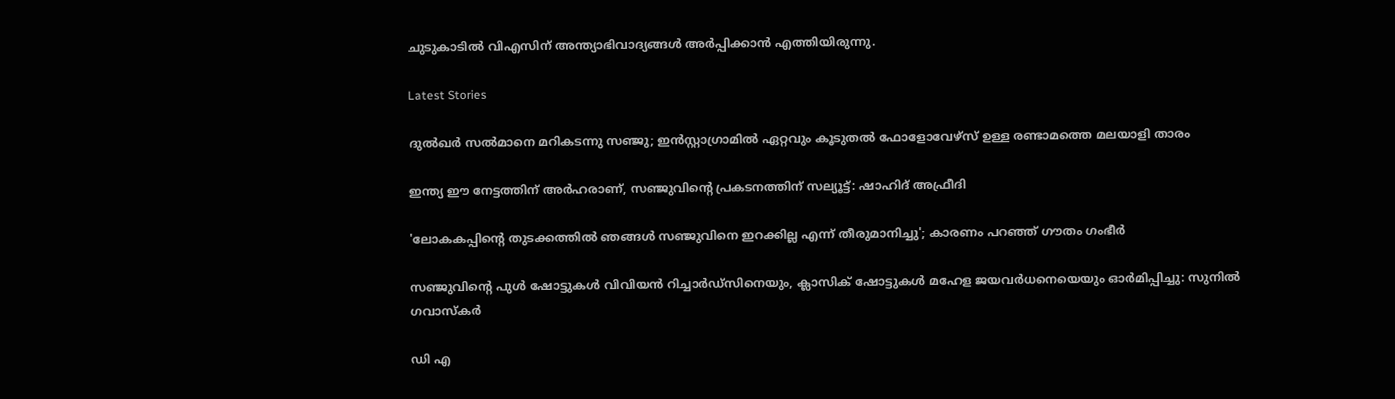ചുടുകാടില്‍ വിഎസിന് അന്ത്യാഭിവാദ്യങ്ങള്‍ അര്‍പ്പിക്കാന്‍ എത്തിയിരുന്നു.

Latest Stories

ദുൽഖർ സൽമാനെ മറികടന്നു സഞ്ജു; ഇൻസ്റ്റാഗ്രാമിൽ ഏറ്റവും കൂടുതൽ ഫോളോവേഴ്സ് ഉള്ള രണ്ടാമത്തെ മലയാളി താരം

ഇന്ത്യ ഈ നേട്ടത്തിന് അർഹരാണ്, സഞ്ജുവിന്റെ പ്രകടനത്തിന് സല്യൂട്ട്: ഷാഹിദ് അഫ്രീദി

'ലോകകപ്പിന്റെ തുടക്കത്തിൽ ഞങ്ങൾ സഞ്ജുവിനെ ഇറക്കില്ല എന്ന് തീരുമാനിച്ചു'; കാരണം പറഞ്ഞ് ഗൗതം ഗംഭീർ

സഞ്ജുവിന്റെ പുൾ ഷോട്ടുകൾ വിവിയൻ റിച്ചാർഡ്സിനെയും, ക്ലാസിക് ഷോട്ടുകൾ മഹേള ജയവർധനെയെയും ഓർമിപ്പിച്ചു: സുനിൽ ഗവാസ്കർ

ഡി എ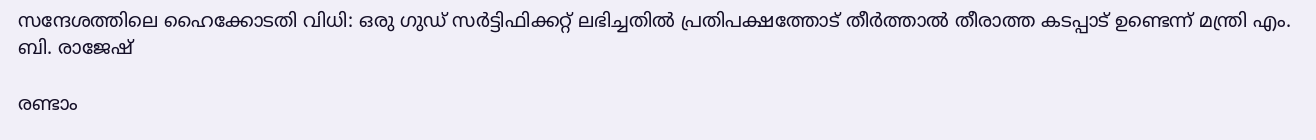സന്ദേശത്തിലെ ഹൈക്കോടതി വിധി: ഒരു ഗുഡ് സര്‍ട്ടിഫിക്കറ്റ് ലഭിച്ചതിൽ പ്രതിപക്ഷത്തോട് തീര്‍ത്താല്‍ തീരാത്ത കടപ്പാട് ഉണ്ടെന്ന് മന്ത്രി എം. ബി. രാജേഷ്

രണ്ടാം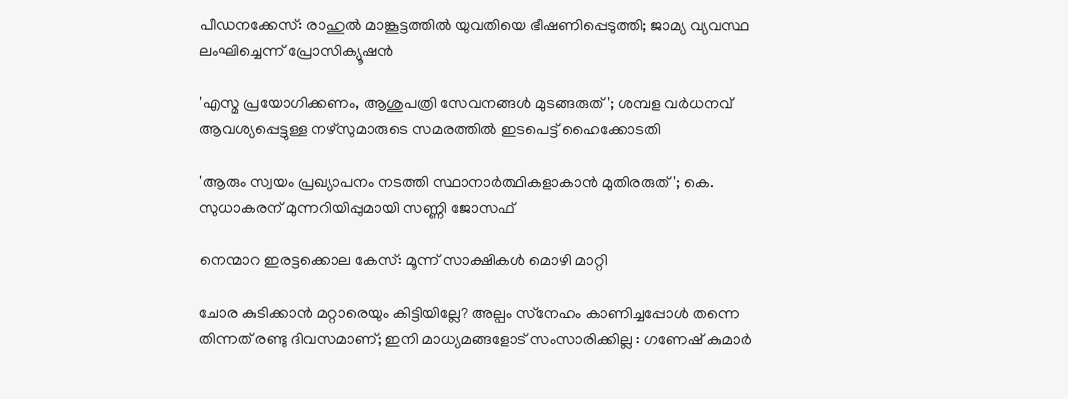പീഡനക്കേസ്: രാഹുൽ മാങ്കൂട്ടത്തിൽ യുവതിയെ ഭീഷണിപ്പെടുത്തി; ജാമ്യ വ്യവസ്ഥ ലംഘിച്ചെന്ന് പ്രോസിക്യൂഷൻ

'എസ്മ പ്രയോഗിക്കണം, ആശുപത്രി സേവനങ്ങള്‍ മുടങ്ങരുത്'; ശമ്പള വര്‍ധനവ് ആവശ്യപ്പെട്ടുള്ള നഴ്സുമാരുടെ സമരത്തിൽ ഇടപെട്ട് ഹൈക്കോടതി

'ആരും സ്വയം പ്രഖ്യാപനം നടത്തി സ്ഥാനാർത്ഥികളാകാൻ മുതിരരുത്'; കെ. സുധാകരന് മുന്നറിയിപ്പുമായി സണ്ണി ജോസഫ്

നെന്മാറ ഇരട്ടക്കൊല കേസ്: മൂന്ന് സാക്ഷികള്‍ മൊഴി മാറ്റി

ചോര കുടിക്കാൻ മറ്റാരെയും കിട്ടിയില്ലേ? അല്പം സ്‌നേഹം കാണിച്ചപ്പോൾ തന്നെ തിന്നത് രണ്ടു ദിവസമാണ്; ഇനി മാധ്യമങ്ങളോട് സംസാരിക്കില്ല : ഗണേഷ് കുമാർ